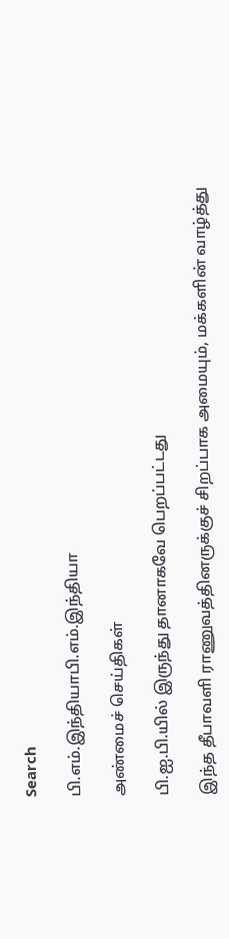Search

பி.எம்.இந்தியாபி.எம்.இந்தியா

அண்மைச் செய்திகள்

பி.ஐ.பி.யில் இருந்து தானாகவே பெறப்பட்டது

இந்த தீபாவளி ராணுவத்தினருக்குச் சிறப்பாக அமையும், மக்களின் வாழ்த்து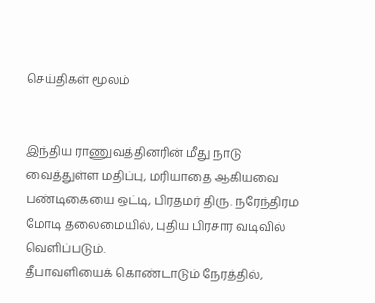செய்திகள் மூலம்


இந்திய ராணுவத்தினரின் மீது நாடு வைத்துள்ள மதிப்பு, மரியாதை ஆகியவை பண்டிகையை ஒட்டி, பிரதமர் திரு. நரேந்திரம மோடி தலைமையில், புதிய பிரசார வடிவில் வெளிப்படும்.
தீபாவளியைக் கொண்டாடும் நேரத்தில்,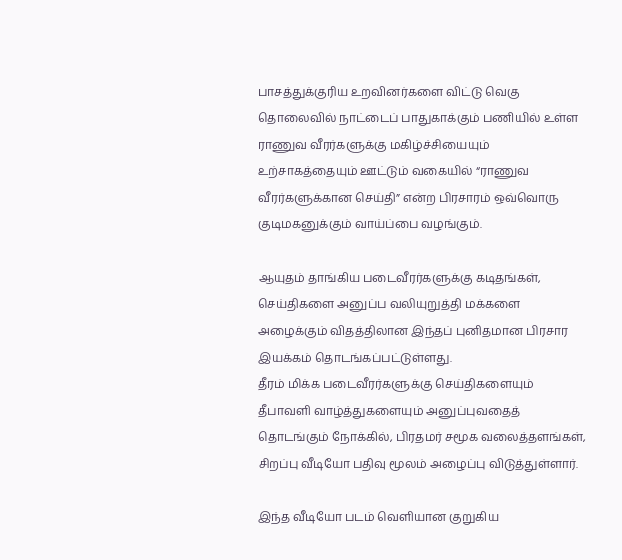பாசத்துக்குரிய உறவினர்களை விட்டு வெகு தொலைவில் நாட்டைப் பாதுகாக்கும் பணியில் உள்ள ராணுவ வீரர்களுக்கு மகிழ்ச்சியையும் உற்சாகத்தையும் ஊட்டும் வகையில் “ராணுவ வீரர்களுக்கான செய்தி” என்ற பிரசாரம் ஒவ்வொரு குடிமகனுக்கும் வாய்ப்பை வழங்கும்.

ஆயுதம் தாங்கிய படைவீரர்களுக்கு கடிதங்கள், செய்திகளை அனுப்ப வலியுறுத்தி மக்களை அழைக்கும் விதத்திலான இந்தப் புனிதமான பிரசார இயக்கம் தொடங்கப்பட்டுள்ளது.
தீரம் மிக்க படைவீரர்களுக்கு செய்திகளையும் தீபாவளி வாழ்த்துகளையும் அனுப்புவதைத் தொடங்கும் நோக்கில், பிரதமர் சமூக வலைத்தளங்கள், சிறப்பு வீடியோ பதிவு மூலம் அழைப்பு விடுத்துள்ளார்.

இந்த வீடியோ படம் வெளியான குறுகிய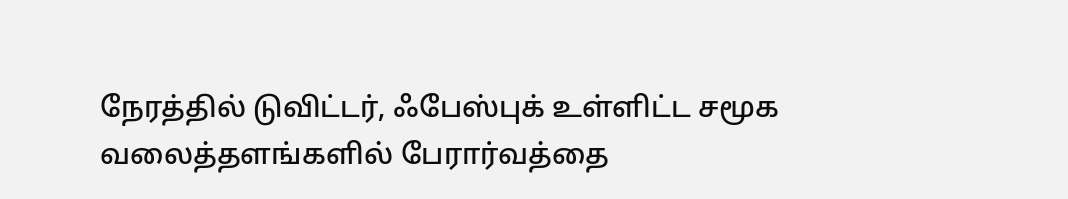நேரத்தில் டுவிட்டர், ஃபேஸ்புக் உள்ளிட்ட சமூக வலைத்தளங்களில் பேரார்வத்தை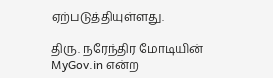ஏற்படுத்தியுள்ளது.

திரு. நரேந்திர மோடியின் MyGov.in என்ற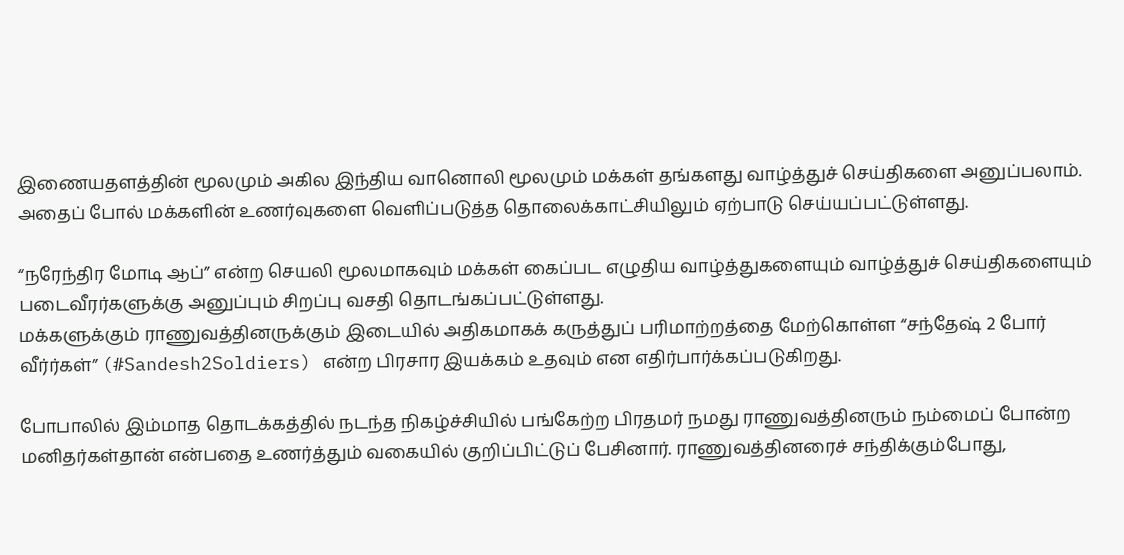இணையதளத்தின் மூலமும் அகில இந்திய வானொலி மூலமும் மக்கள் தங்களது வாழ்த்துச் செய்திகளை அனுப்பலாம். அதைப் போல் மக்களின் உணர்வுகளை வெளிப்படுத்த தொலைக்காட்சியிலும் ஏற்பாடு செய்யப்பட்டுள்ளது.

“நரேந்திர மோடி ஆப்” என்ற செயலி மூலமாகவும் மக்கள் கைப்பட எழுதிய வாழ்த்துகளையும் வாழ்த்துச் செய்திகளையும் படைவீரர்களுக்கு அனுப்பும் சிறப்பு வசதி தொடங்கப்பட்டுள்ளது.
மக்களுக்கும் ராணுவத்தினருக்கும் இடையில் அதிகமாகக் கருத்துப் பரிமாற்றத்தை மேற்கொள்ள “சந்தேஷ் 2 போர் வீர்ர்கள்” (#Sandesh2Soldiers) என்ற பிரசார இயக்கம் உதவும் என எதிர்பார்க்கப்படுகிறது.

போபாலில் இம்மாத தொடக்கத்தில் நடந்த நிகழ்ச்சியில் பங்கேற்ற பிரதமர் நமது ராணுவத்தினரும் நம்மைப் போன்ற மனிதர்கள்தான் என்பதை உணர்த்தும் வகையில் குறிப்பிட்டுப் பேசினார். ராணுவத்தினரைச் சந்திக்கும்போது,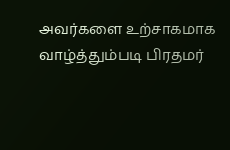அவர்களை உற்சாகமாக வாழ்த்தும்படி பிரதமர்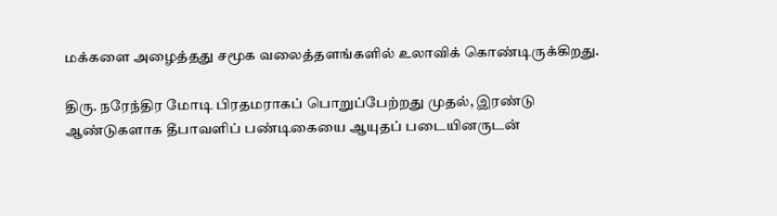மக்களை அழைத்தது சமூக வலைத்தளங்களில் உலாவிக் கொண்டிருக்கிறது.

திரு. நரேந்திர மோடி பிரதமராகப் பொறுப்பேற்றது முதல், இரண்டு ஆண்டுகளாக தீபாவளிப் பண்டிகையை ஆயுதப் படையினருடன்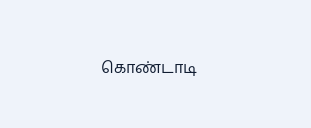கொண்டாடி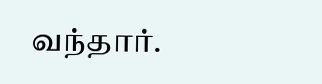வந்தார்.